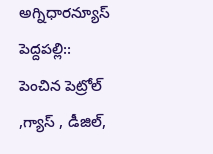అగ్నిధారన్యూస్ పెద్దపల్లి:: పెంచిన పెట్రోల్ ,గ్యాస్ , డీజిల్,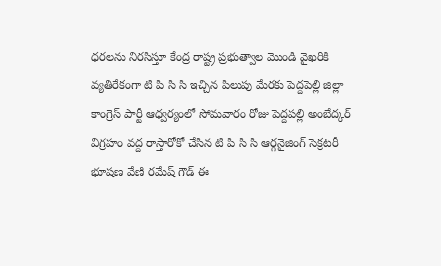ధరలను నిరసిస్తూ కేంద్ర రాష్ట్ర ప్రభుత్వాల మొండి వైఖరికి వ్యతిరేకంగా టి పి సి సి ఇచ్చిన పిలుపు మేరకు పెద్దపెల్లి జిల్లా కాంగ్రెస్ పార్టీ ఆధ్వర్యంలో సోమవారం రోజు పెద్దపల్లి అంబేద్కర్ విగ్రహం వద్ద రాస్తారోకో చేసిన టి పి సి సి ఆర్గనైజింగ్ సెక్రటరీ భూషణ వేణి రమేష్ గౌడ్ ఈ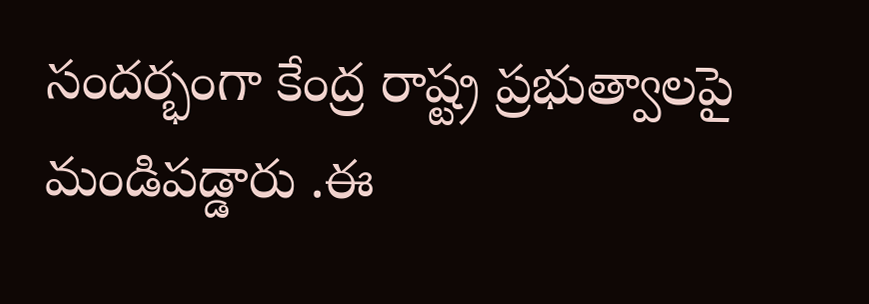సందర్భంగా కేంద్ర రాష్ట్ర ప్రభుత్వాలపై మండిపడ్డారు .ఈ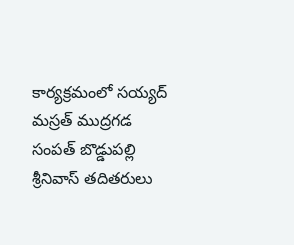కార్యక్రమంలో సయ్యద్ మస్రత్ ముద్రగడ సంపత్ బొడ్డుపల్లి శ్రీనివాస్ తదితరులు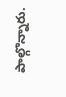పాల్గొన్నారు.